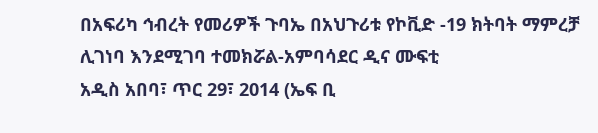በአፍሪካ ኅብረት የመሪዎች ጉባኤ በአህጉሪቱ የኮቪድ -19 ክትባት ማምረቻ ሊገነባ እንደሚገባ ተመክሯል-አምባሳደር ዲና ሙፍቲ
አዲስ አበባ፣ ጥር 29፣ 2014 (ኤፍ ቢ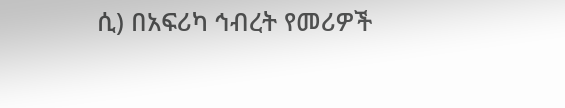ሲ) በአፍሪካ ኅብረት የመሪዎች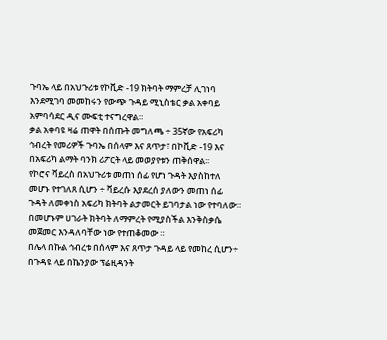ጉባኤ ላይ በአህጉሪቱ የኮቪድ -19 ክትባት ማምረቻ ሊገነባ እንደሚገባ መመከሩን የውጭ ጉዳይ ሚኒስቴር ቃል አቀባይ አምባሳደር ዲና ሙፍቲ ተናግረዋል።
ቃል አቀባዩ ዛሬ ጠዋት በሰጡት መግለጫ ÷ 35ኛው የአፍሪካ ኅብረት የመሪዎች ጉባኤ በሰላም እና ጸጥታ፣ በኮቪድ -19 እና በአፍሪካ ልማት ባንክ ሪፖርት ላይ መወያየቱን ጠቅሰዋል፡፡
የኮሮና ቫይረስ በአህጉሪቱ መጠነ ሰፊ የሆነ ጉዳት እያስከተለ መሆኑ የተገለጸ ሲሆን ÷ ቫይረሱ እያደረሰ ያለውን መጠነ ሰፊ ጉዳት ለመቀነስ አፍሪካ ክትባት ልታመርት ይገባታል ነው የተባለው።
በመሆኑም ሀገራት ክትባት ለማምረት የሚያስችል እንቅስቃሴ መጀመር እንዳለባቸው ነው የተጠቆመው ።
በሌላ በኩል ኅብረቱ በሰላም እና ጸጥታ ጉዳይ ላይ የመከረ ሲሆን÷ በጉዳዩ ላይ በኬንያው ፕሬዚዳንት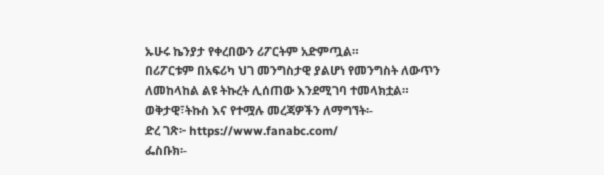ኡሁሩ ኬንያታ የቀረበውን ሪፖርትም አድምጧል።
በሪፖርቱም በአፍሪካ ህገ መንግስታዊ ያልሆነ የመንግስት ለውጥን ለመከላከል ልዩ ትኩረት ሊሰጠው እንደሚገባ ተመላክቷል።
ወቅታዊ፣ትኩስ እና የተሟሉ መረጃዎችን ለማግኘት፡-
ድረ ገጽ፦ https://www.fanabc.com/
ፌስቡክ፡-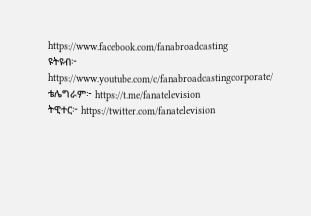https://www.facebook.com/fanabroadcasting
ዩትዩብ፦ https://www.youtube.com/c/fanabroadcastingcorporate/
ቴሌግራም፦ https://t.me/fanatelevision
ትዊተር፦ https://twitter.com/fanatelevision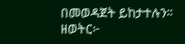በመወዳጀት ይከታተሉን፡፡
ዘወትር፦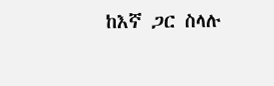ከእኛ ጋር ስላሉ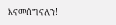እናመሰግናለን!